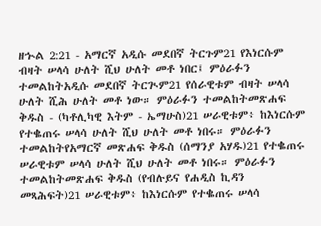ዘኍል 2:21 - አማርኛ አዲሱ መደበኛ ትርጉም21 የእነርሱም ብዛት ሠላሳ ሁለት ሺህ ሁለት መቶ ነበር፤ ምዕራፉን ተመልከትአዲሱ መደበኛ ትርጒም21 የሰራዊቱም ብዛት ሠላሳ ሁለት ሺሕ ሁለት መቶ ነው። ምዕራፉን ተመልከትመጽሐፍ ቅዱስ - (ካቶሊካዊ እትም - ኤማሁስ)21 ሠራዊቱም፥ ከእነርሱም የተቈጠሩ ሠላሳ ሁለት ሺህ ሁለት መቶ ነበሩ። ምዕራፉን ተመልከትየአማርኛ መጽሐፍ ቅዱስ (ሰማንያ አሃዱ)21 የተቈጠሩ ሠራዊቱም ሠላሳ ሁለት ሺህ ሁለት መቶ ነበሩ። ምዕራፉን ተመልከትመጽሐፍ ቅዱስ (የብሉይና የሐዲስ ኪዳን መጻሕፍት)21 ሠራዊቱም፥ ከእነርሱም የተቈጠሩ ሠላሳ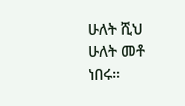ሁለት ሺህ ሁለት መቶ ነበሩ።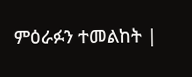ምዕራፉን ተመልከት |